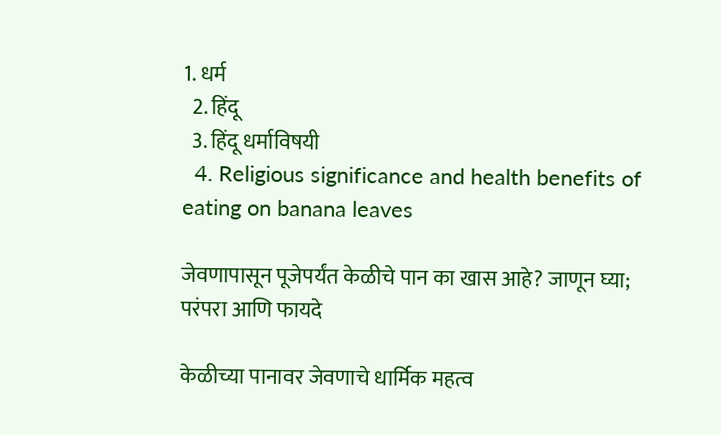1. धर्म
  2. हिंदू
  3. हिंदू धर्माविषयी
  4. Religious significance and health benefits of eating on banana leaves

जेवणापासून पूजेपर्यंत केळीचे पान का खास आहे? जाणून घ्या; परंपरा आणि फायदे

केळीच्या पानावर जेवणाचे धार्मिक महत्व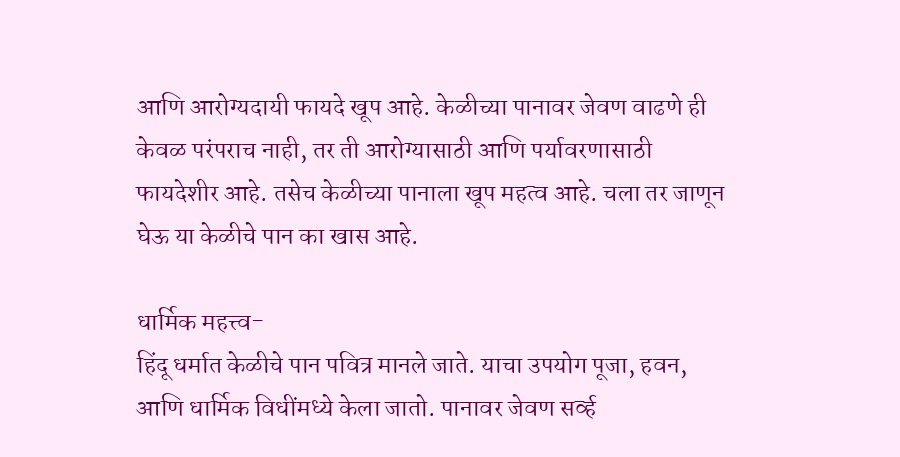आणि आरोग्यदायी फायदे खूप आहे. केळीच्या पानावर जेवण वाढणे ही केवळ परंपराच नाही, तर ती आरोग्यासाठी आणि पर्यावरणासाठी फायदेशीर आहे. तसेच केळीच्या पानाला खूप महत्व आहे. चला तर जाणून घेऊ या केळीचे पान का खास आहे.

धार्मिक महत्त्व-
हिंदू धर्मात केळीचे पान पवित्र मानले जाते. याचा उपयोग पूजा, हवन, आणि धार्मिक विधींमध्ये केला जातो. पानावर जेवण सर्व्ह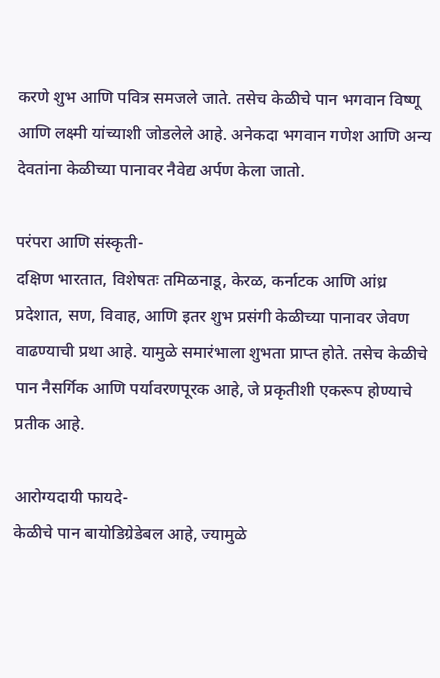करणे शुभ आणि पवित्र समजले जाते. तसेच केळीचे पान भगवान विष्णू आणि लक्ष्मी यांच्याशी जोडलेले आहे. अनेकदा भगवान गणेश आणि अन्य देवतांना केळीच्या पानावर नैवेद्य अर्पण केला जातो.

परंपरा आणि संस्कृती-
दक्षिण भारतात, विशेषतः तमिळनाडू, केरळ, कर्नाटक आणि आंध्र प्रदेशात, सण, विवाह, आणि इतर शुभ प्रसंगी केळीच्या पानावर जेवण वाढण्याची प्रथा आहे. यामुळे समारंभाला शुभता प्राप्त होते. तसेच केळीचे पान नैसर्गिक आणि पर्यावरणपूरक आहे, जे प्रकृतीशी एकरूप होण्याचे प्रतीक आहे.

आरोग्यदायी फायदे-
केळीचे पान बायोडिग्रेडेबल आहे, ज्यामुळे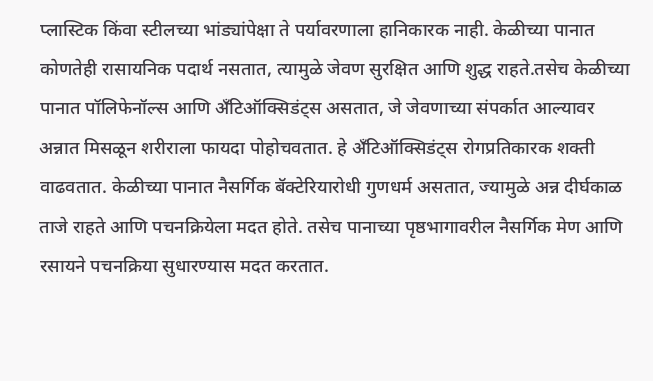प्लास्टिक किंवा स्टीलच्या भांड्यांपेक्षा ते पर्यावरणाला हानिकारक नाही. केळीच्या पानात कोणतेही रासायनिक पदार्थ नसतात, त्यामुळे जेवण सुरक्षित आणि शुद्ध राहते.तसेच केळीच्या पानात पॉलिफेनॉल्स आणि अँटिऑक्सिडंट्स असतात, जे जेवणाच्या संपर्कात आल्यावर अन्नात मिसळून शरीराला फायदा पोहोचवतात. हे अँटिऑक्सिडंट्स रोगप्रतिकारक शक्ती वाढवतात. केळीच्या पानात नैसर्गिक बॅक्टेरियारोधी गुणधर्म असतात, ज्यामुळे अन्न दीर्घकाळ ताजे राहते आणि पचनक्रियेला मदत होते. तसेच पानाच्या पृष्ठभागावरील नैसर्गिक मेण आणि रसायने पचनक्रिया सुधारण्यास मदत करतात.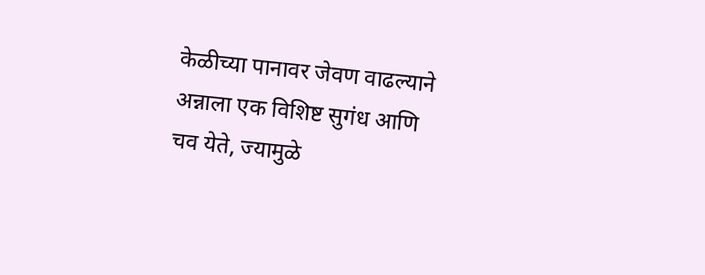केळीच्या पानावर जेवण वाढल्याने अन्नाला एक विशिष्ट सुगंध आणि चव येते, ज्यामुळे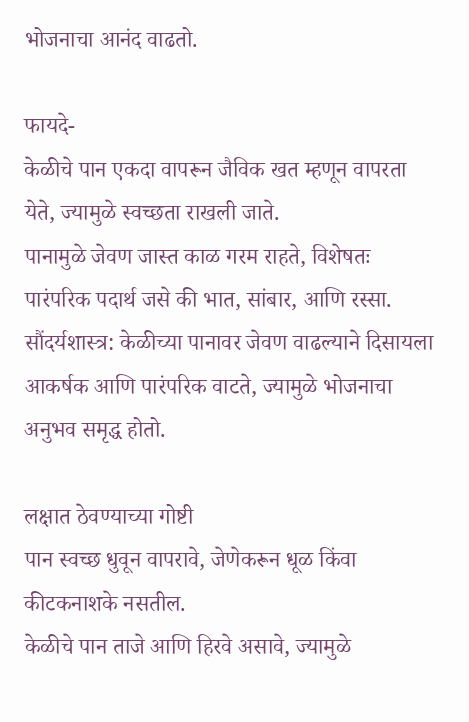भोजनाचा आनंद वाढतो.

फायदे-
केळीचे पान एकदा वापरून जैविक खत म्हणून वापरता येते, ज्यामुळे स्वच्छता राखली जाते.
पानामुळे जेवण जास्त काळ गरम राहते, विशेषतः पारंपरिक पदार्थ जसे की भात, सांबार, आणि रस्सा.
सौंदर्यशास्त्र: केळीच्या पानावर जेवण वाढल्याने दिसायला आकर्षक आणि पारंपरिक वाटते, ज्यामुळे भोजनाचा अनुभव समृद्ध होतो.

लक्षात ठेवण्याच्या गोष्टी
पान स्वच्छ धुवून वापरावे, जेणेकरून धूळ किंवा कीटकनाशके नसतील.
केळीचे पान ताजे आणि हिरवे असावे, ज्यामुळे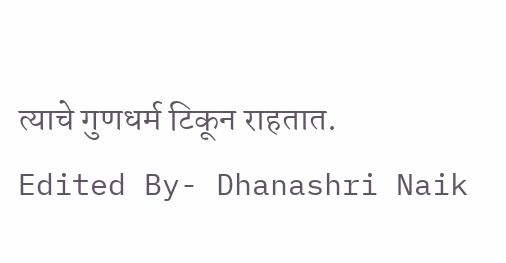त्याचे गुणधर्म टिकून राहतात.
Edited By- Dhanashri Naik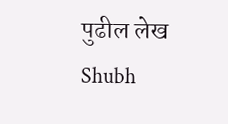पुढील लेख
Shubh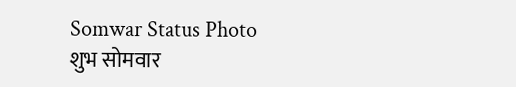Somwar Status Photo शुभ सोमवार